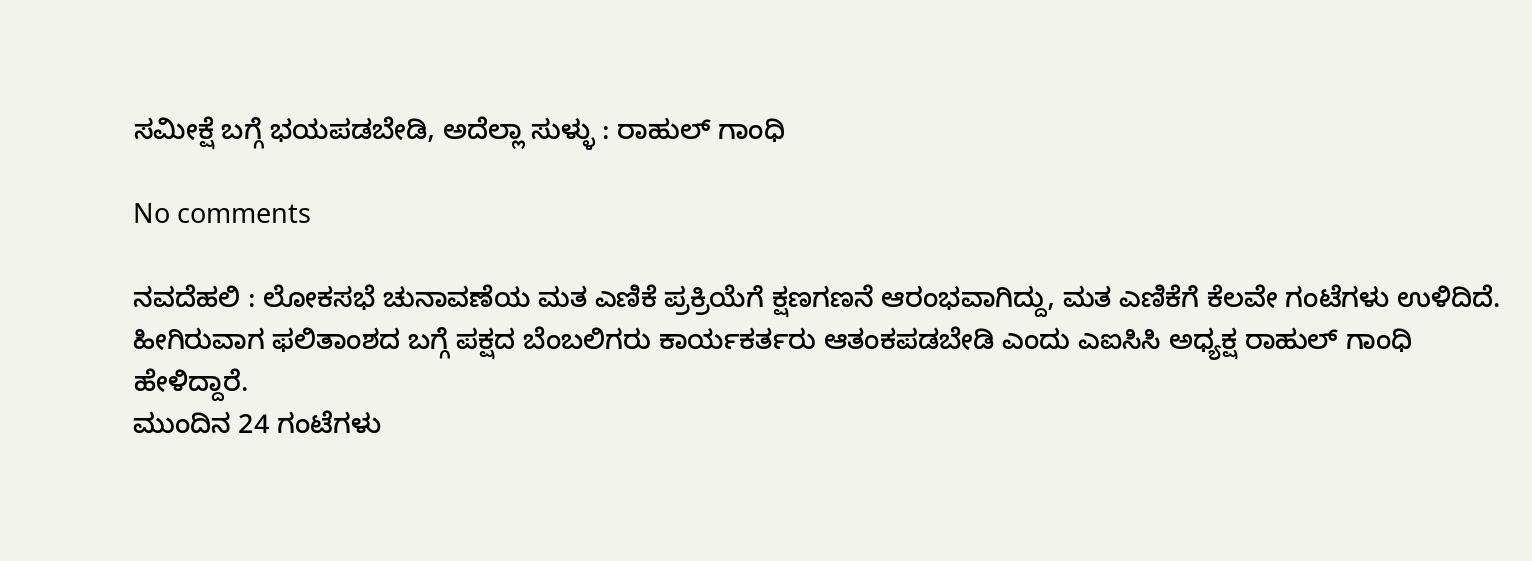ಸಮೀಕ್ಷೆ ಬಗ್ಗೆ ಭಯಪಡಬೇಡಿ, ಅದೆಲ್ಲಾ ಸುಳ್ಳು : ರಾಹುಲ್ ಗಾಂಧಿ

No comments

ನವದೆಹಲಿ : ಲೋಕಸಭೆ ಚುನಾವಣೆಯ ಮತ ಎಣಿಕೆ ಪ್ರಕ್ರಿಯೆಗೆ ಕ್ಷಣಗಣನೆ ಆರಂಭವಾಗಿದ್ದು, ಮತ ಎಣಿಕೆಗೆ ಕೆಲವೇ ಗಂಟೆಗಳು ಉಳಿದಿದೆ.
ಹೀಗಿರುವಾಗ ಫಲಿತಾಂಶದ ಬಗ್ಗೆ ಪಕ್ಷದ ಬೆಂಬಲಿಗರು ಕಾರ್ಯಕರ್ತರು ಆತಂಕಪಡಬೇಡಿ ಎಂದು ಎಐಸಿಸಿ ಅಧ್ಯಕ್ಷ ರಾಹುಲ್ ಗಾಂಧಿ ಹೇಳಿದ್ದಾರೆ.
ಮುಂದಿನ 24 ಗಂಟೆಗಳು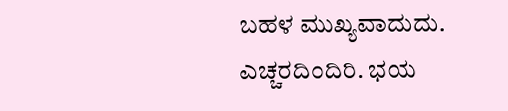ಬಹಳ ಮುಖ್ಯವಾದುದು. ಎಚ್ಚರದಿಂದಿರಿ. ಭಯ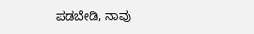ಪಡಬೇಡಿ, ನಾವು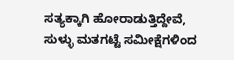ಸತ್ಯಕ್ಕಾಗಿ ಹೋರಾಡುತ್ತಿದ್ದೇವೆ, ಸುಳ್ಳು ಮತಗಟ್ಟೆ ಸಮೀಕ್ಷೆಗಳಿಂದ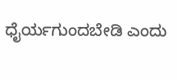ಧೈರ್ಯಗುಂದಬೇಡಿ ಎಂದು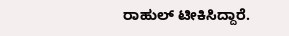ರಾಹುಲ್ ಟೀಕಿಸಿದ್ದಾರೆ.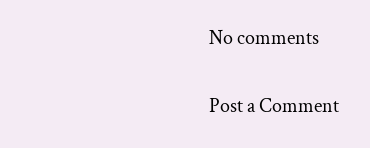No comments

Post a Comment